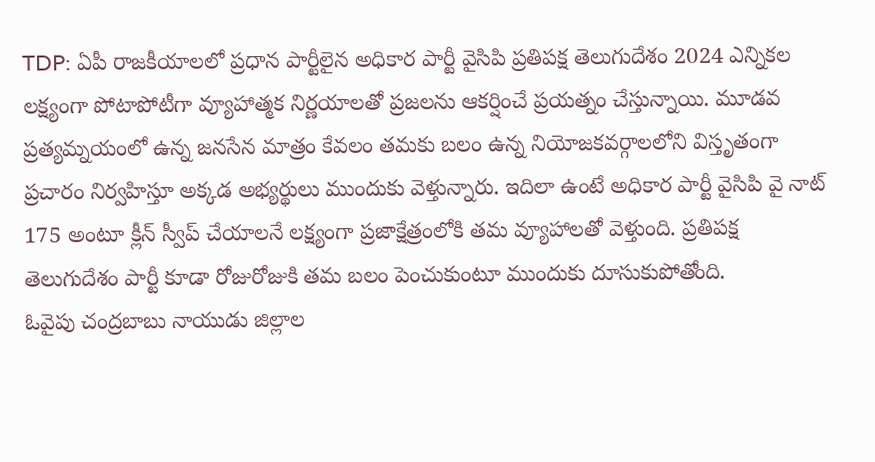TDP: ఏపీ రాజకీయాలలో ప్రధాన పార్టీలైన అధికార పార్టీ వైసిపి ప్రతిపక్ష తెలుగుదేశం 2024 ఎన్నికల లక్ష్యంగా పోటాపోటీగా వ్యూహాత్మక నిర్ణయాలతో ప్రజలను ఆకర్షించే ప్రయత్నం చేస్తున్నాయి. మూడవ ప్రత్యమ్నయంలో ఉన్న జనసేన మాత్రం కేవలం తమకు బలం ఉన్న నియోజకవర్గాలలోని విస్తృతంగా ప్రచారం నిర్వహిస్తూ అక్కడ అభ్యర్థులు ముందుకు వెళ్తున్నారు. ఇదిలా ఉంటే అధికార పార్టీ వైసిపి వై నాట్ 175 అంటూ క్లీన్ స్వీప్ చేయాలనే లక్ష్యంగా ప్రజాక్షేత్రంలోకి తమ వ్యూహాలతో వెళ్తుంది. ప్రతిపక్ష తెలుగుదేశం పార్టీ కూడా రోజురోజుకి తమ బలం పెంచుకుంటూ ముందుకు దూసుకుపోతోంది.
ఓవైపు చంద్రబాబు నాయుడు జిల్లాల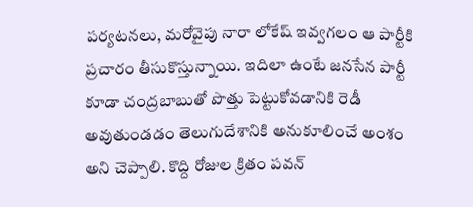పర్యటనలు, మరోవైపు నారా లోకేష్ ఇవ్వగలం ఆ పార్టీకి ప్రచారం తీసుకొస్తున్నాయి. ఇదిలా ఉంటే జనసేన పార్టీ కూడా చంద్రబాబుతో పొత్తు పెట్టుకోవడానికి రెడీ అవుతుండడం తెలుగుదేశానికి అనుకూలించే అంశం అని చెప్పాలి. కొద్ది రోజుల క్రితం పవన్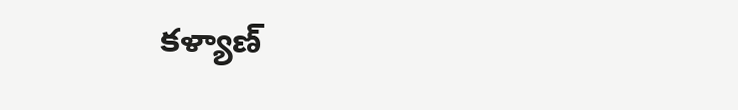కళ్యాణ్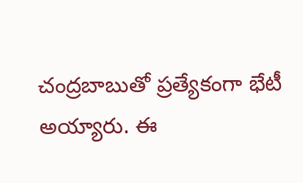చంద్రబాబుతో ప్రత్యేకంగా భేటీ అయ్యారు. ఈ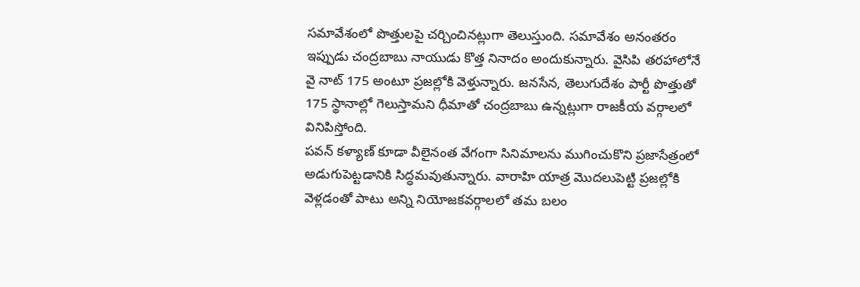సమావేశంలో పొత్తులపై చర్చించినట్లుగా తెలుస్తుంది. సమావేశం అనంతరం ఇప్పుడు చంద్రబాబు నాయుడు కొత్త నినాదం అందుకున్నారు. వైసిపి తరహాలోనే వై నాట్ 175 అంటూ ప్రజల్లోకి వెళ్తున్నారు. జనసేన, తెలుగుదేశం పార్టీ పొత్తుతో 175 స్థానాల్లో గెలుస్తామని ధీమాతో చంద్రబాబు ఉన్నట్లుగా రాజకీయ వర్గాలలో వినిపిస్తోంది.
పవన్ కళ్యాణ్ కూడా వీలైనంత వేగంగా సినిమాలను ముగించుకొని ప్రజాసేత్రంలో అడుగుపెట్టడానికి సిద్ధమవుతున్నారు. వారాహి యాత్ర మొదలుపెట్టి ప్రజల్లోకి వెళ్లడంతో పాటు అన్ని నియోజకవర్గాలలో తమ బలం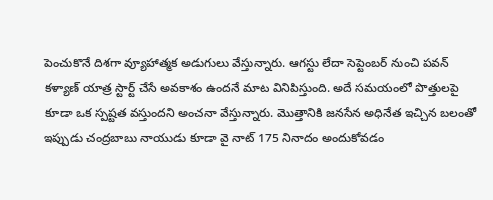పెంచుకొనే దిశగా వ్యూహాత్మక అడుగులు వేస్తున్నారు. ఆగస్టు లేదా సెప్టెంబర్ నుంచి పవన్ కళ్యాణ్ యాత్ర స్టార్ట్ చేసే అవకాశం ఉందనే మాట వినిపిస్తుంది. అదే సమయంలో పొత్తులపై కూడా ఒక స్పష్టత వస్తుందని అంచనా వేస్తున్నారు. మొత్తానికి జనసేన అధినేత ఇచ్చిన బలంతో ఇప్పుడు చంద్రబాబు నాయుడు కూడా వై నాట్ 175 నినాదం అందుకోవడం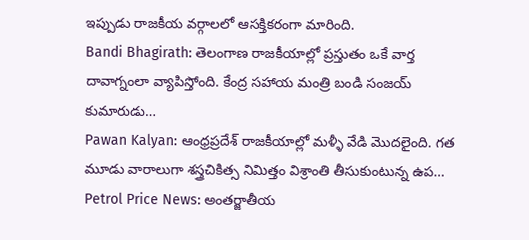ఇప్పుడు రాజకీయ వర్గాలలో ఆసక్తికరంగా మారింది.
Bandi Bhagirath: తెలంగాణ రాజకీయాల్లో ప్రస్తుతం ఒకే వార్త దావాగ్నంలా వ్యాపిస్తోంది. కేంద్ర సహాయ మంత్రి బండి సంజయ్ కుమారుడు…
Pawan Kalyan: ఆంధ్రప్రదేశ్ రాజకీయాల్లో మళ్ళీ వేడి మొదలైంది. గత మూడు వారాలుగా శస్త్రచికిత్స నిమిత్తం విశ్రాంతి తీసుకుంటున్న ఉప…
Petrol Price News: అంతర్జాతీయ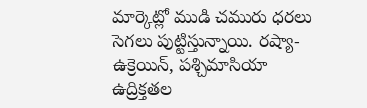మార్కెట్లో ముడి చమురు ధరలు సెగలు పుట్టిస్తున్నాయి. రష్యా-ఉక్రెయిన్, పశ్చిమాసియా ఉద్రిక్తతల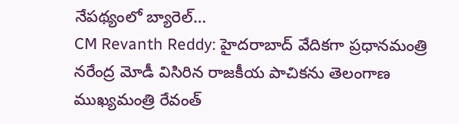నేపథ్యంలో బ్యారెల్…
CM Revanth Reddy: హైదరాబాద్ వేదికగా ప్రధానమంత్రి నరేంద్ర మోడీ విసిరిన రాజకీయ పాచికను తెలంగాణ ముఖ్యమంత్రి రేవంత్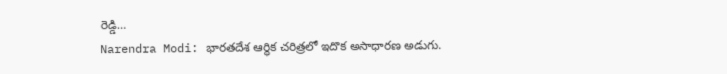రెడ్డి…
Narendra Modi: భారతదేశ ఆర్థిక చరిత్రలో ఇదొక అసాధారణ అడుగు.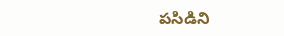పసిడిని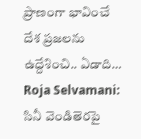ప్రాణంగా భావించే దేశ ప్రజలను ఉద్దేశించి.. ఏడాది…
Roja Selvamani: సినీ వెండితెరపై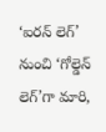‘ఐరన్ లెగ్’ నుంచి ‘గోల్డెన్ లెగ్’గా మారి,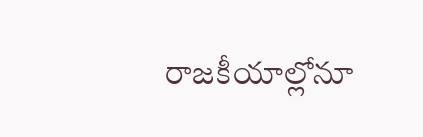రాజకీయాల్లోనూ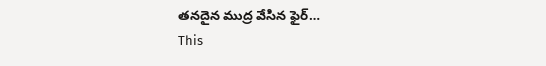తనదైన ముద్ర వేసిన ఫైర్…
This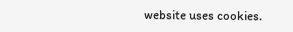website uses cookies.